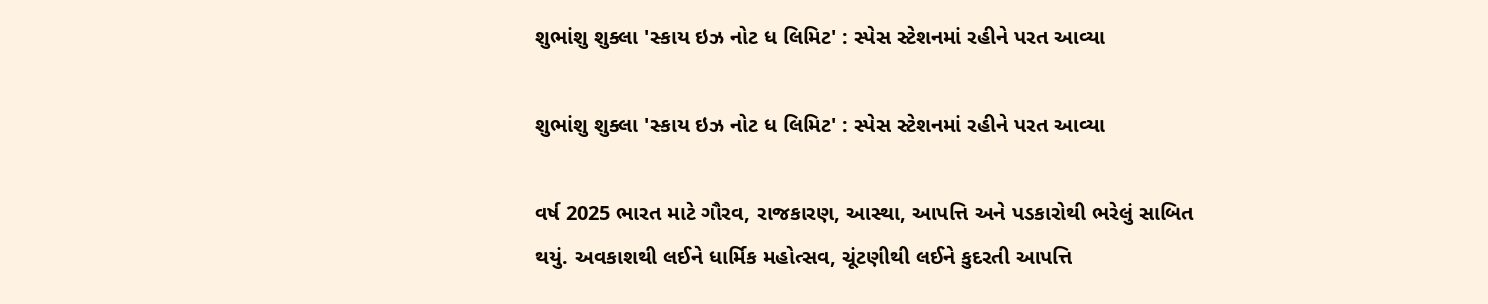શુભાંશુ શુક્લા 'સ્કાય ઇઝ નોટ ધ લિમિટ' : સ્પેસ સ્ટેશનમાં રહીને પરત આવ્યા

શુભાંશુ શુક્લા 'સ્કાય ઇઝ નોટ ધ લિમિટ' : સ્પેસ સ્ટેશનમાં રહીને પરત આવ્યા

વર્ષ 2025 ભારત માટે ગૌરવ, રાજકારણ, આસ્થા, આપત્તિ અને પડકારોથી ભરેલું સાબિત થયું. અવકાશથી લઈને ધાર્મિક મહોત્સવ, ચૂંટણીથી લઈને કુદરતી આપત્તિ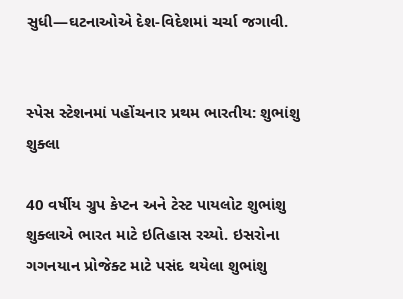સુધી—ઘટનાઓએ દેશ-વિદેશમાં ચર્ચા જગાવી.


સ્પેસ સ્ટેશનમાં પહોંચનાર પ્રથમ ભારતીય: શુભાંશુ શુક્લા

40 વર્ષીય ગ્રુપ કેપ્ટન અને ટેસ્ટ પાયલોટ શુભાંશુ શુક્લાએ ભારત માટે ઇતિહાસ રચ્યો. ઇસરોના ગગનયાન પ્રોજેક્ટ માટે પસંદ થયેલા શુભાંશુ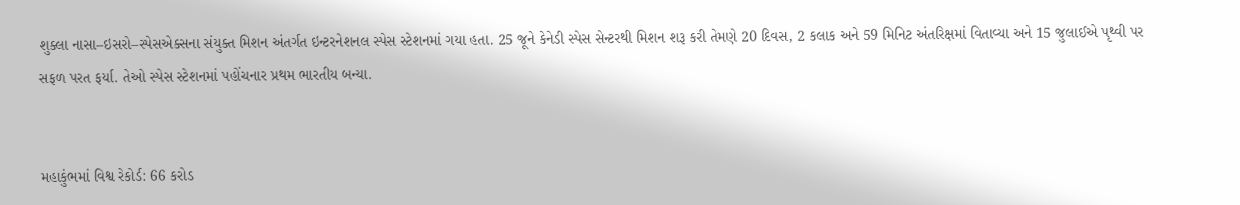શુક્લા નાસા–ઇસરો–સ્પેસએક્સના સંયુક્ત મિશન અંતર્ગત ઇન્ટરનેશનલ સ્પેસ સ્ટેશનમાં ગયા હતા. 25 જૂને કેનેડી સ્પેસ સેન્ટરથી મિશન શરૂ કરી તેમણે 20 દિવસ, 2 કલાક અને 59 મિનિટ અંતરિક્ષમાં વિતાવ્યા અને 15 જુલાઈએ પૃથ્વી પર સફળ પરત ફર્યા. તેઓ સ્પેસ સ્ટેશનમાં પહોંચનાર પ્રથમ ભારતીય બન્યા.


મહાકુંભમાં વિશ્વ રેકોર્ડ: 66 કરોડ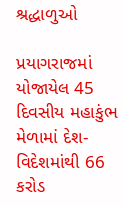શ્રદ્ધાળુઓ

પ્રયાગરાજમાં યોજાયેલ 45 દિવસીય મહાકુંભ મેળામાં દેશ-વિદેશમાંથી 66 કરોડ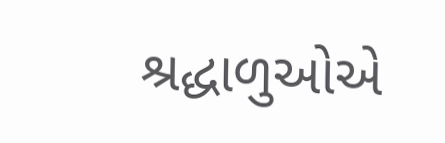શ્રદ્ધાળુઓએ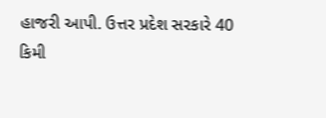હાજરી આપી. ઉત્તર પ્રદેશ સરકારે 40 કિમી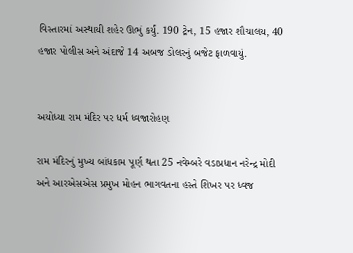વિસ્તારમાં અસ્થાયી શહેર ઊભું કર્યું. 190 ટ્રેન, 15 હજાર શૌચાલય, 40 હજાર પોલીસ અને અંદાજે 14 અબજ ડોલરનું બજેટ ફાળવાયું.


અયોધ્યા રામ મંદિર પર ધર્મ ધ્વજારોહણ

રામ મંદિરનું મુખ્ય બાંધકામ પૂર્ણ થતા 25 નવેમ્બરે વડાપ્રધાન નરેન્દ્ર મોદી અને આરએસએસ પ્રમુખ મોહન ભાગવતના હસ્તે શિખર પર ધ્વજ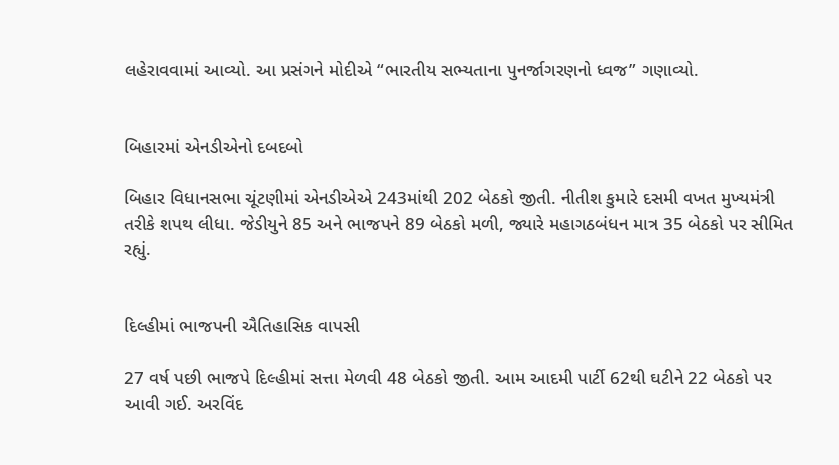લહેરાવવામાં આવ્યો. આ પ્રસંગને મોદીએ “ભારતીય સભ્યતાના પુનર્જાગરણનો ધ્વજ” ગણાવ્યો.


બિહારમાં એનડીએનો દબદબો

બિહાર વિધાનસભા ચૂંટણીમાં એનડીએએ 243માંથી 202 બેઠકો જીતી. નીતીશ કુમારે દસમી વખત મુખ્યમંત્રી તરીકે શપથ લીધા. જેડીયુને 85 અને ભાજપને 89 બેઠકો મળી, જ્યારે મહાગઠબંધન માત્ર 35 બેઠકો પર સીમિત રહ્યું.


દિલ્હીમાં ભાજપની ઐતિહાસિક વાપસી

27 વર્ષ પછી ભાજપે દિલ્હીમાં સત્તા મેળવી 48 બેઠકો જીતી. આમ આદમી પાર્ટી 62થી ઘટીને 22 બેઠકો પર આવી ગઈ. અરવિંદ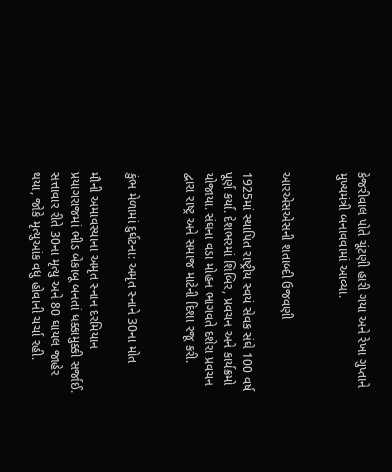કેજરીવાલ પોતે ચૂંટણી હારી ગયા અને રેખા ગુપ્તાને મુખ્યમંત્રી બનાવવામાં આવ્યા.


આરએસએસની શતાબ્દી ઉજવણી

1925માં સ્થાપિત રાષ્ટ્રીય સ્વયં સેવક સંઘે 100 વર્ષ પૂર્ણ કર્યા. દેશભરમાં શિબિર, પ્રવચન અને કાર્યક્રમો યોજાયા. સંઘના વડા મોહન ભાગવતે દશેરા પ્રવચન દ્વારા રાષ્ટ્ર અને સમાજ માટેની દિશા રજૂ કરી.


કુંભ મેળામાં દુર્ઘટના: અમૃત સ્નાને 30ના મોત

મૌની અમાવસ્યાના અમૃત સ્નાન દરમિયાન પ્રયાગરાજમાં ભીડ બેકાબૂ બનતાં ધક્કામુક્કી સર્જાઈ. સત્તાવાર રીતે 30ના મૃત્યુ અને 80 ઘાયલ જાહેર થયા, જોકે મૃત્યુઆંક વધુ હોવાની ચર્ચા રહી.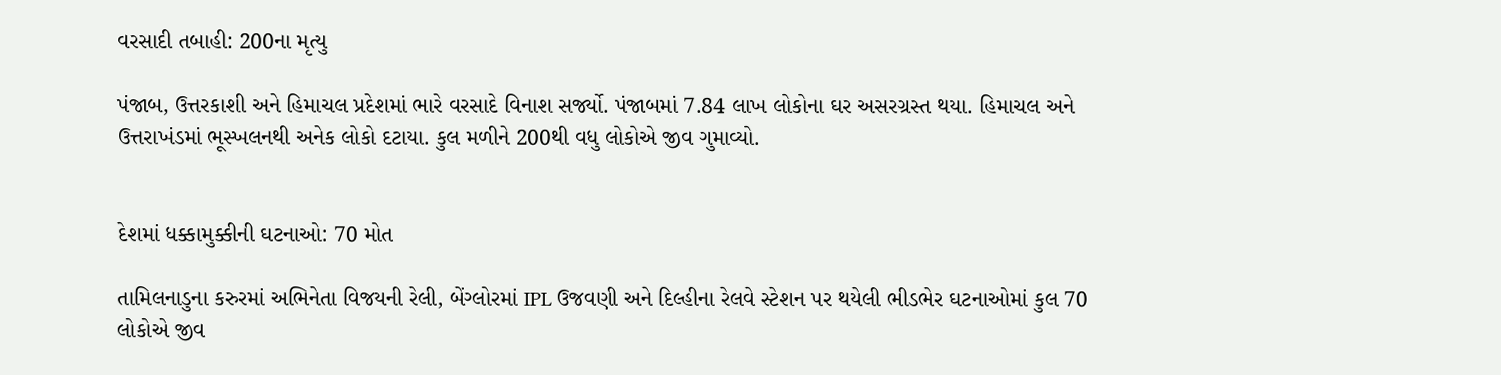વરસાદી તબાહી: 200ના મૃત્યુ

પંજાબ, ઉત્તરકાશી અને હિમાચલ પ્રદેશમાં ભારે વરસાદે વિનાશ સર્જ્યો. પંજાબમાં 7.84 લાખ લોકોના ઘર અસરગ્રસ્ત થયા. હિમાચલ અને ઉત્તરાખંડમાં ભૂસ્ખલનથી અનેક લોકો દટાયા. કુલ મળીને 200થી વધુ લોકોએ જીવ ગુમાવ્યો.


દેશમાં ધક્કામુક્કીની ઘટનાઓ: 70 મોત

તામિલનાડુના કરુરમાં અભિનેતા વિજયની રેલી, બેંગ્લોરમાં IPL ઉજવણી અને દિલ્હીના રેલવે સ્ટેશન પર થયેલી ભીડભેર ઘટનાઓમાં કુલ 70 લોકોએ જીવ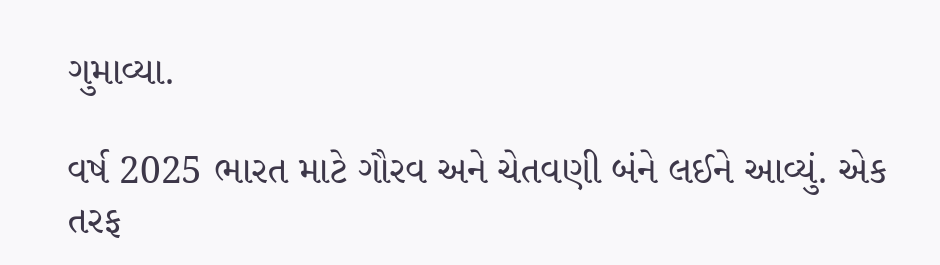ગુમાવ્યા.

વર્ષ 2025 ભારત માટે ગૌરવ અને ચેતવણી બંને લઈને આવ્યું. એક તરફ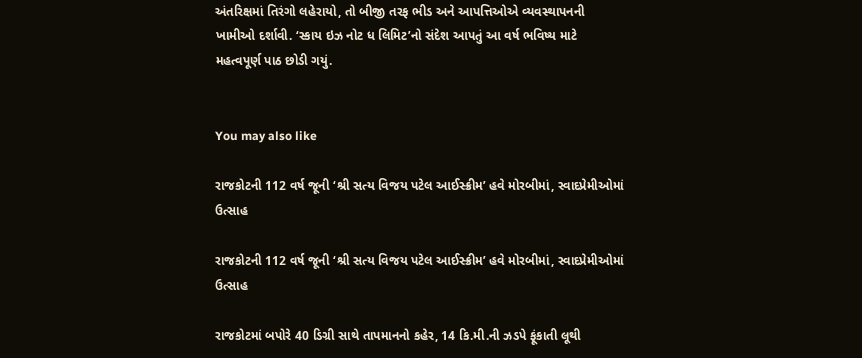અંતરિક્ષમાં તિરંગો લહેરાયો, તો બીજી તરફ ભીડ અને આપત્તિઓએ વ્યવસ્થાપનની ખામીઓ દર્શાવી. ‘સ્કાય ઇઝ નોટ ધ લિમિટ’નો સંદેશ આપતું આ વર્ષ ભવિષ્ય માટે મહત્વપૂર્ણ પાઠ છોડી ગયું.


You may also like

રાજકોટની 112 વર્ષ જૂની ‘શ્રી સત્ય વિજય પટેલ આઈસ્ક્રીમ’ હવે મોરબીમાં, સ્વાદપ્રેમીઓમાં ઉત્સાહ

રાજકોટની 112 વર્ષ જૂની ‘શ્રી સત્ય વિજય પટેલ આઈસ્ક્રીમ’ હવે મોરબીમાં, સ્વાદપ્રેમીઓમાં ઉત્સાહ

રાજકોટમાં બપોરે 40 ડિગ્રી સાથે તાપમાનનો કહેર, 14 કિ.મી.ની ઝડપે ફૂંકાતી લૂથી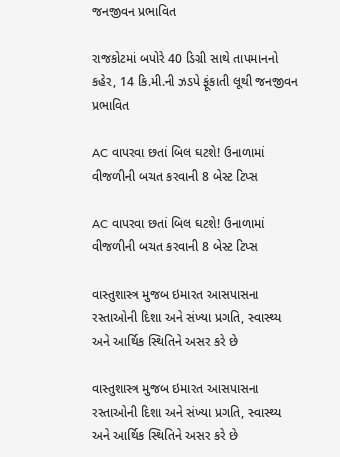જનજીવન પ્રભાવિત

રાજકોટમાં બપોરે 40 ડિગ્રી સાથે તાપમાનનો કહેર, 14 કિ.મી.ની ઝડપે ફૂંકાતી લૂથી જનજીવન પ્રભાવિત

AC વાપરવા છતાં બિલ ઘટશે! ઉનાળામાં વીજળીની બચત કરવાની 8 બેસ્ટ ટિપ્સ

AC વાપરવા છતાં બિલ ઘટશે! ઉનાળામાં વીજળીની બચત કરવાની 8 બેસ્ટ ટિપ્સ

વાસ્તુશાસ્ત્ર મુજબ ઇમારત આસપાસના રસ્તાઓની દિશા અને સંખ્યા પ્રગતિ, સ્વાસ્થ્ય અને આર્થિક સ્થિતિને અસર કરે છે

વાસ્તુશાસ્ત્ર મુજબ ઇમારત આસપાસના રસ્તાઓની દિશા અને સંખ્યા પ્રગતિ, સ્વાસ્થ્ય અને આર્થિક સ્થિતિને અસર કરે છે